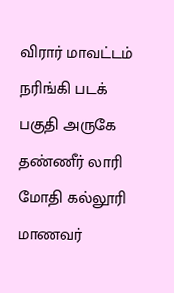விரார் மாவட்டம் நரிங்கி படக் பகுதி அருகே தண்ணீர் லாரி மோதி கல்லூரி மாணவர்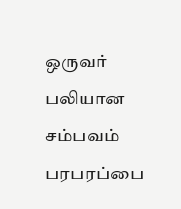ஒருவர் பலியான சம்பவம் பரபரப்பை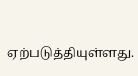ஏற்படுத்தியுள்ளது.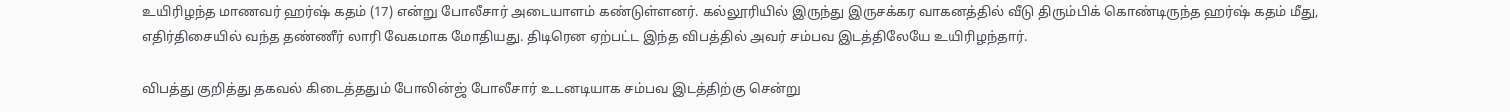உயிரிழந்த மாணவர் ஹர்ஷ் கதம் (17) என்று போலீசார் அடையாளம் கண்டுள்ளனர். கல்லூரியில் இருந்து இருசக்கர வாகனத்தில் வீடு திரும்பிக் கொண்டிருந்த ஹர்ஷ் கதம் மீது, எதிர்திசையில் வந்த தண்ணீர் லாரி வேகமாக மோதியது. திடிரென ஏற்பட்ட இந்த விபத்தில் அவர் சம்பவ இடத்திலேயே உயிரிழந்தார்.

விபத்து குறித்து தகவல் கிடைத்ததும் போலின்ஜ் போலீசார் உடனடியாக சம்பவ இடத்திற்கு சென்று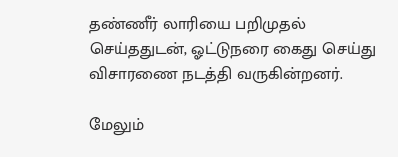தண்ணீர் லாரியை பறிமுதல் செய்ததுடன், ஓட்டுநரை கைது செய்து விசாரணை நடத்தி வருகின்றனர்.

மேலும்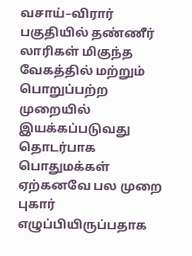வசாய்–விரார் பகுதியில் தண்ணீர் லாரிகள் மிகுந்த வேகத்தில் மற்றும் பொறுப்பற்ற முறையில் இயக்கப்படுவது தொடர்பாக பொதுமக்கள் ஏற்கனவே பல முறை புகார் எழுப்பியிருப்பதாக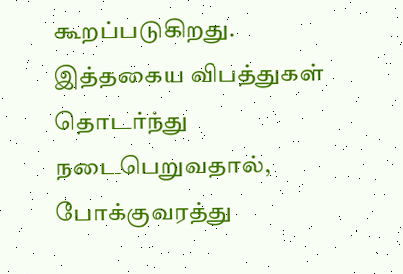கூறப்படுகிறது. இத்தகைய விபத்துகள் தொடர்ந்து நடைபெறுவதால், போக்குவரத்து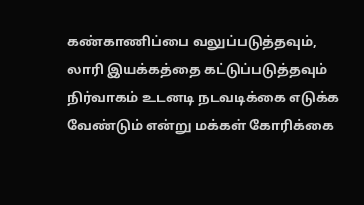கண்காணிப்பை வலுப்படுத்தவும், லாரி இயக்கத்தை கட்டுப்படுத்தவும் நிர்வாகம் உடனடி நடவடிக்கை எடுக்க வேண்டும் என்று மக்கள் கோரிக்கை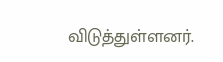விடுத்துள்ளனர்.